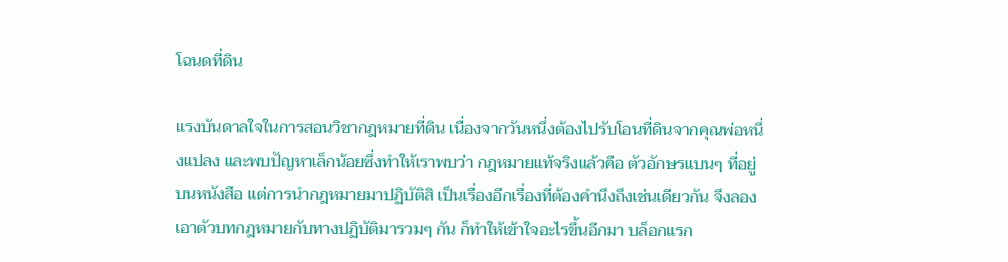โฉนดที่ดิน

แรงบันดาลใจในการสอนวิชากฎหมายที่ดิน เนื่องจากวันหนึ่งต้องไปรับโอนที่ดินจากคุณพ่อหนึ่งแปลง และพบปัญหาเล็กน้อยซึ่งทำให้เราพบว่า กฎหมายแท้จริงแล้วคือ ตัวอักษรแบนๆ ที่อยู่บนหนังสือ แต่การนำกฎหมายมาปฏิบัติสิ เป็นเรื่องอีกเรื่องที่ต้องคำนึงถึงเช่นเดียวกัน จึงลองเอาตัวบทกฎหมายกับทางปฏิบัติมารวมๆ กัน ก็ทำให้เข้าใจอะไรขึ้นอีกมา บล็อกแรก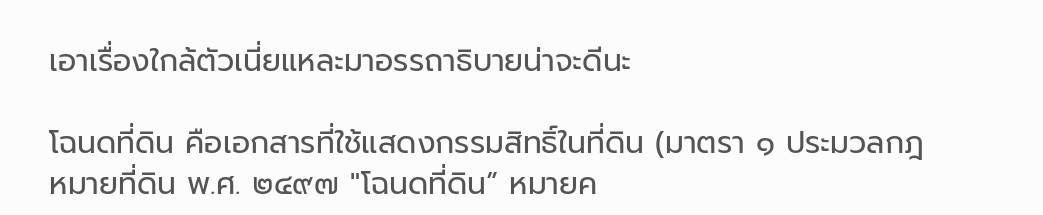เอาเรื่องใกล้ตัวเนี่ยแหละมาอรรถาธิบายน่าจะดีนะ

โฉนดที่ดิน คือเอกสารที่ใช้แสดงกรรมสิทธิ์ในที่ดิน (มาตรา ๑ ประมวลกฎหมายที่ดิน พ.ศ. ๒๔๙๗ "โฉนดที่ดิน” หมายค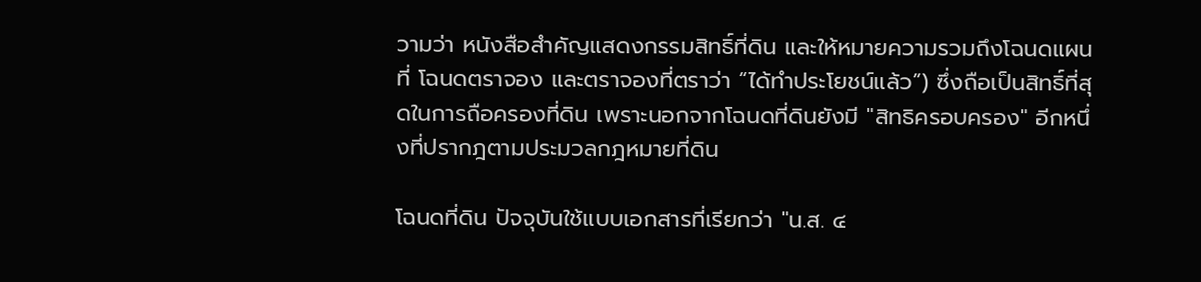วามว่า หนังสือสำคัญแสดงกรรมสิทธิ์ที่ดิน และให้หมายความรวมถึงโฉนดแผนที่ โฉนดตราจอง และตราจองที่ตราว่า “ได้ทำประโยชน์แล้ว”) ซึ่งถือเป็นสิทธิ์ที่สุดในการถือครองที่ดิน เพราะนอกจากโฉนดที่ดินยังมี "สิทธิครอบครอง" อีกหนึ่งที่ปรากฎตามประมวลกฎหมายที่ดิน

โฉนดที่ดิน ปัจจุบันใช้แบบเอกสารที่เรียกว่า "น.ส. ๔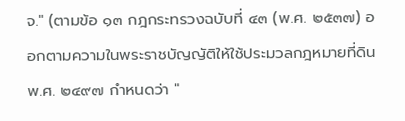จ." (ตามข้อ ๑๓ กฎกระทรวงฉบับที่ ๔๓ (พ.ศ. ๒๕๓๗) ออกตามความในพระราชบัญญัติให้ใช้ประมวลกฎหมายที่ดินพ.ศ. ๒๔๙๗ กำหนดว่า "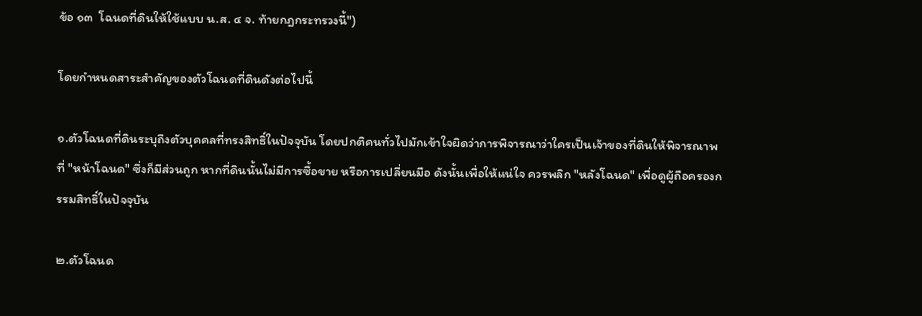ข้อ ๑๓  โฉนดที่ดินให้ใช้แบบ น.ส. ๔ จ. ท้ายกฎกระทรวงนี้")

โดยกำหนดสาระสำคัญของตัวโฉนดที่ดินดังต่อไปนี้

๑.ตัวโฉนดที่ดินระบุถึงตัวบุคคลที่ทรงสิทธิ์ในปัจจุบัน โดยปกติคนทั่วไปมักเข้าใจผิดว่าการพิจารณาว่าใครเป็นเจ้าของที่ดินให้พิจารณาพที่ "หน้าโฉนด" ซึ่งก็มีส่วนถูก หากที่ดินนั้นไม่มีการซื้อขาย หรือการเปลี่ยนมือ ดังนั้นเพื่อให้แน่ใจ ควรพลิก "หลังโฉนด" เพื่อดูผู้ถือครองกรรมสิทธิ์ในปัจจุบัน

๒.ตัวโฉนด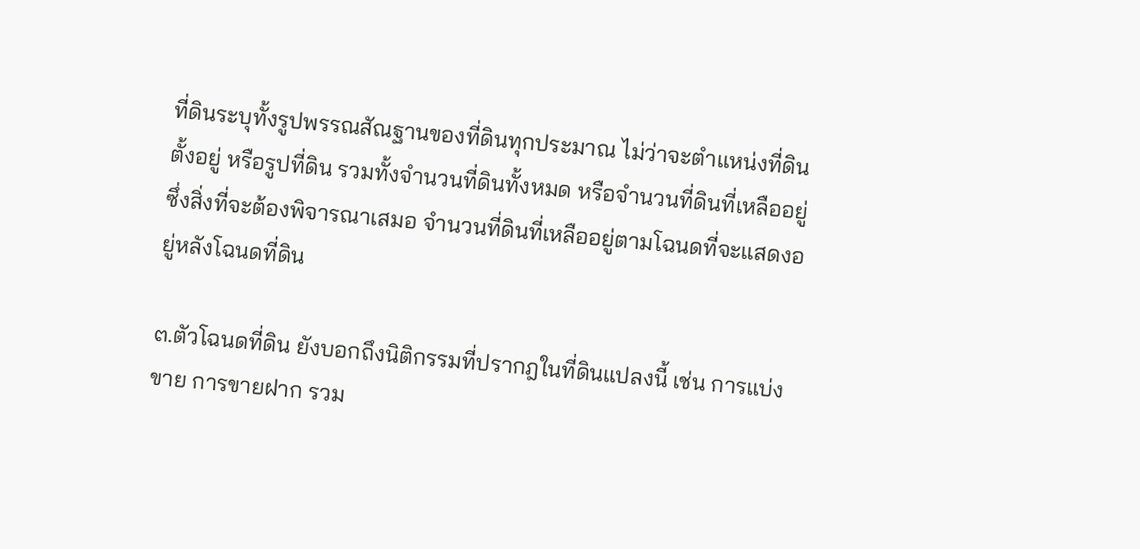ที่ดินระบุทั้งรูปพรรณสัณฐานของที่ดินทุกประมาณ ไม่ว่าจะตำแหน่งที่ดินตั้งอยู่ หรือรูปที่ดิน รวมทั้งจำนวนที่ดินทั้งหมด หรือจำนวนที่ดินที่เหลืออยู่ ซึ่งสิ่งที่จะต้องพิจารณาเสมอ จำนวนที่ดินที่เหลืออยู่ตามโฉนดที่จะแสดงอยู่หลังโฉนดที่ดิน

๓.ตัวโฉนดที่ดิน ยังบอกถึงนิติกรรมที่ปรากฎในที่ดินแปลงนี้ เช่น การแบ่งขาย การขายฝาก รวม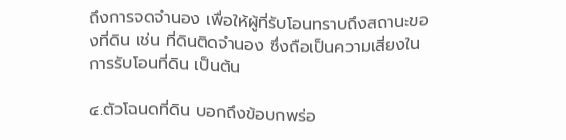ถึงการจดจำนอง เพื่อให้ผู้ที่รับโอนทราบถึงสถานะของที่ดิน เช่น ที่ดินติดจำนอง ซึ่งถือเป็นความเสี่ยงในการรับโอนที่ดิน เป็นต้น

๔.ตัวโฉนดที่ดิน บอกถึงข้อบกพร่อ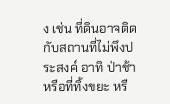ง เช่น ที่ดินอาจติดกับสถานที่ไม่พึงประสงค์ อาทิ ป่าช้า หรือที่ทิ้งขยะ หรื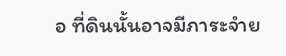อ ที่ดินนั้นอาจมีภาระจำย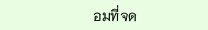อมที่จด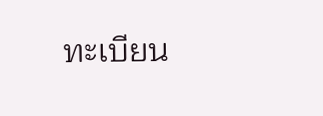ทะเบียน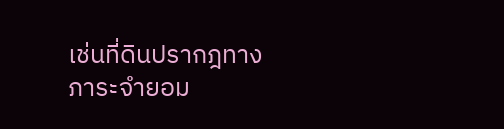เช่นที่ดินปรากฎทางภาระจำยอม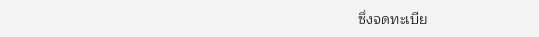ซึ่งจดทะเบีย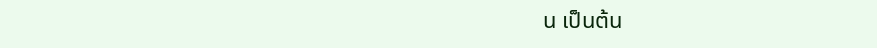น เป็นต้น